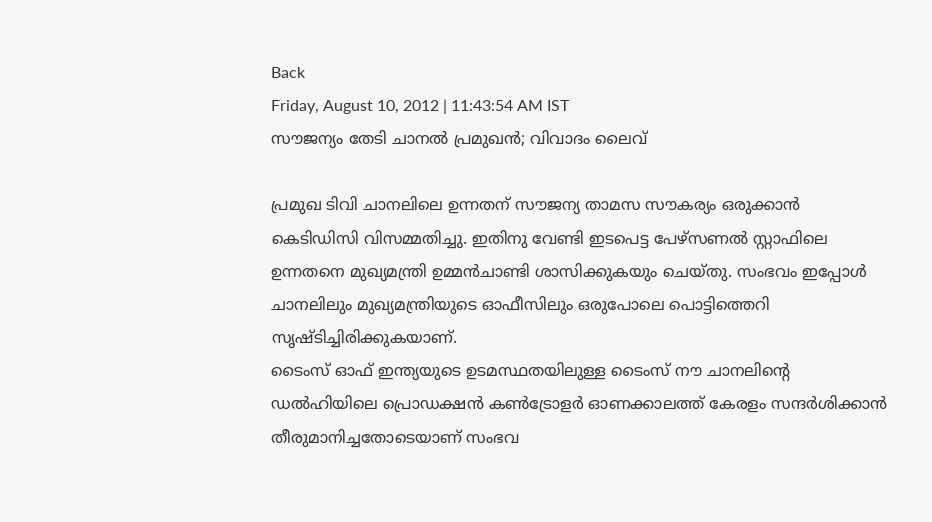Back
Friday, August 10, 2012 | 11:43:54 AM IST
സൗജന്യം തേടി ചാനല്‍ പ്രമുഖന്‍; വിവാദം ലൈവ്‌

പ്രമുഖ ടിവി ചാനലിലെ ഉന്നതന്‌ സൗജന്യ താമസ സൗകര്യം ഒരുക്കാന്‍ കെടിഡിസി വിസമ്മതിച്ചു. ഇതിനു വേണ്ടി ഇടപെട്ട പേഴ്‌സണല്‍ സ്റ്റാഫിലെ ഉന്നതനെ മുഖ്യമന്ത്രി ഉമ്മന്‍ചാണ്ടി ശാസിക്കുകയും ചെയ്‌തു. സംഭവം ഇപ്പോള്‍ ചാനലിലും മുഖ്യമന്ത്രിയുടെ ഓഫീസിലും ഒരുപോലെ പൊട്ടിത്തെറി സൃഷ്ടിച്ചിരിക്കുകയാണ്‌.
ടൈംസ്‌ ഓഫ്‌ ഇന്ത്യയുടെ ഉടമസ്ഥതയിലുള്ള ടൈംസ്‌ നൗ ചാനലിന്റെ ഡല്‍ഹിയിലെ പ്രൊഡക്ഷന്‍ കണ്‍ട്രോളര്‍ ഓണക്കാലത്ത്‌ കേരളം സന്ദര്‍ശിക്കാന്‍ തീരുമാനിച്ചതോടെയാണ്‌ സംഭവ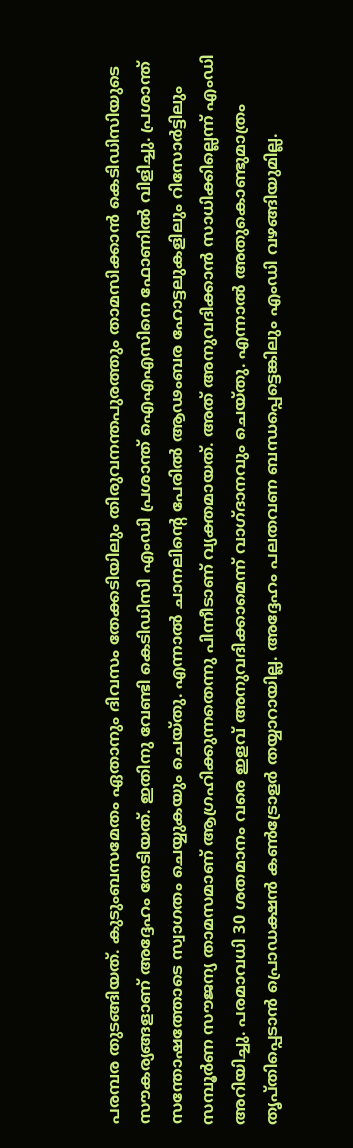പരമ്പര തുടങ്ങിയത്‌. കുടുംബസമേതം ഏതാനും ദിവസം തേക്കടിയിലും തിരുവനന്തപുരത്തും താമസിക്കാന്‍ കെടിഡിസിയുടെ സൗകര്യങ്ങളാണ്‌ അദ്ദേഹം തേടിയത്‌. ഇതിനു വേണ്ടി കെടിഡിസി എംഡി പ്രശാന്ത്‌ ഐഎഎസിനെ ഫോണില്‍ വിളിച്ചു. പ്രശാന്ത്‌ സന്തോഷത്തോടെ സ്വാഗതം ചെയ്യുകയും ചെയ്‌തു. എന്നാല്‍ ചാനലിന്റെ പേരില്‍ ആഢംബര ഹോട്ടലുകളിലും റിസോര്‍ട്ടിലും സമ്പൂര്‍ണ സൗജന്യ താമസമാണ്‌ ആഗ്രഹിക്കുന്നതെന്നു പിന്നീടാണ്‌ വ്യക്തമായത്‌. അത്‌ അനുവദിക്കാന്‍ സാധിക്കില്ലെന്ന്‌ എംഡി അറിയിച്ചു. പരമാവധി 30 ശതമാനം വരെ ഇളവ്‌ അനുവദിക്കാമെന്ന്‌ വാഗ്‌ദാനവും ചെയ്‌തു. എന്നാല്‍ അതുകൊണ്ടുമാത്രം തൃപ്‌തിപ്പെടാന്‍ പ്രൊഡക്ഷന്‍ കണ്‍ട്രോളര്‍ തയ്യാറായില്ല. അദ്ദേഹം പലതവണ ബന്ധപ്പെട്ടെങ്കിലും എംഡി വഴങ്ങിയുമില്ല.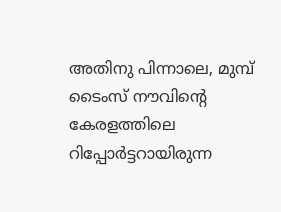അതിനു പിന്നാലെ, മുമ്പ്‌ ടൈംസ്‌ നൗവിന്റെ കേരളത്തിലെ റിപ്പോര്‍ട്ടറായിരുന്ന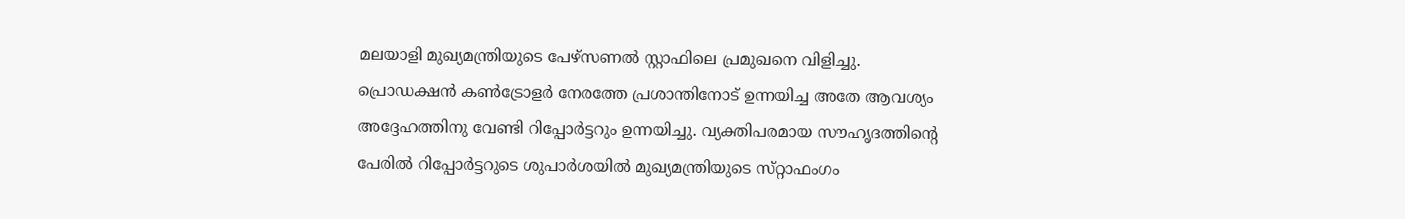മലയാളി മുഖ്യമന്ത്രിയുടെ പേഴ്‌സണല്‍ സ്റ്റാഫിലെ പ്രമുഖനെ വിളിച്ചു. പ്രൊഡക്ഷന്‍ കണ്‍ട്രോളര്‍ നേരത്തേ പ്രശാന്തിനോട്‌ ഉന്നയിച്ച അതേ ആവശ്യം അദ്ദേഹത്തിനു വേണ്ടി റിപ്പോര്‍ട്ടറും ഉന്നയിച്ചു. വ്യക്തിപരമായ സൗഹൃദത്തിന്റെ പേരില്‍ റിപ്പോര്‍ട്ടറുടെ ശുപാര്‍ശയില്‍ മുഖ്യമന്ത്രിയുടെ സ്‌റ്റാഫംഗം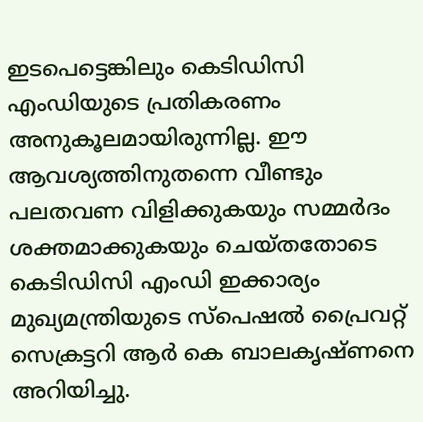ഇടപെട്ടെങ്കിലും കെടിഡിസി എംഡിയുടെ പ്രതികരണം അനുകൂലമായിരുന്നില്ല. ഈ ആവശ്യത്തിനുതന്നെ വീണ്ടും പലതവണ വിളിക്കുകയും സമ്മര്‍ദം ശക്തമാക്കുകയും ചെയ്‌തതോടെ കെടിഡിസി എംഡി ഇക്കാര്യം മുഖ്യമന്ത്രിയുടെ സ്‌പെഷല്‍ പ്രൈവറ്റ്‌ സെക്രട്ടറി ആര്‍ കെ ബാലകൃഷ്‌ണനെ അറിയിച്ചു.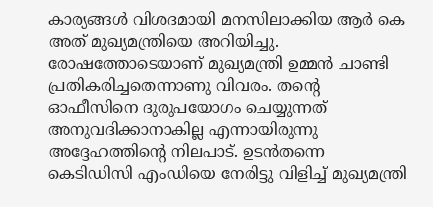കാര്യങ്ങള്‍ വിശദമായി മനസിലാക്കിയ ആര്‍ കെ അത്‌ മുഖ്യമന്ത്രിയെ അറിയിച്ചു. രോഷത്തോടെയാണ്‌ മുഖ്യമന്ത്രി ഉമ്മന്‍ ചാണ്ടി പ്രതികരിച്ചതെന്നാണു വിവരം. തന്റെ ഓഫീസിനെ ദുരുപയോഗം ചെയ്യുന്നത്‌ അനുവദിക്കാനാകില്ല എന്നായിരുന്നു അദ്ദേഹത്തിന്റെ നിലപാട്‌. ഉടന്‍തന്നെ കെടിഡിസി എംഡിയെ നേരിട്ടു വിളിച്ച്‌ മുഖ്യമന്ത്രി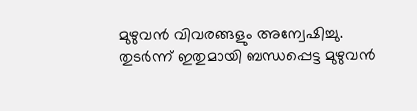മുഴുവന്‍ വിവരങ്ങളും അന്വേഷിച്ചു. തുടര്‍ന്ന്‌ ഇതുമായി ബന്ധപ്പെട്ട മുഴുവന്‍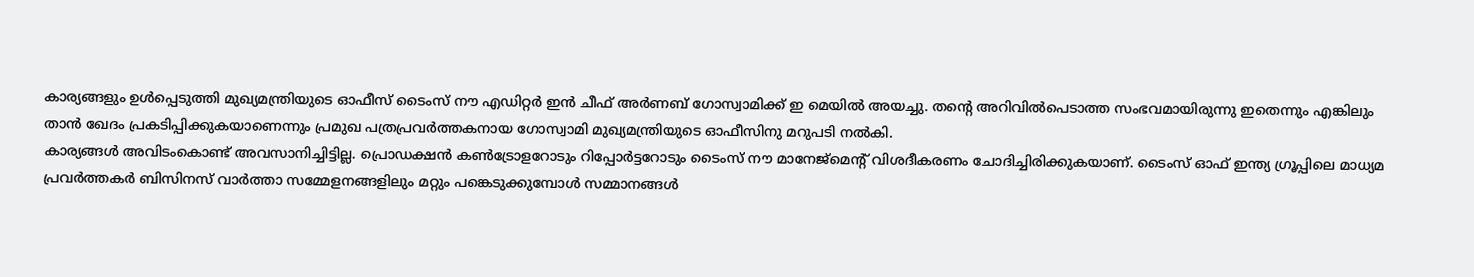കാര്യങ്ങളും ഉള്‍പ്പെടുത്തി മുഖ്യമന്ത്രിയുടെ ഓഫീസ്‌ ടൈംസ്‌ നൗ എഡിറ്റര്‍ ഇന്‍ ചീഫ്‌ അര്‍ണബ്‌ ഗോസ്വാമിക്ക്‌ ഇ മെയില്‍ അയച്ചു. തന്റെ അറിവില്‍പെടാത്ത സംഭവമായിരുന്നു ഇതെന്നും എങ്കിലും താന്‍ ഖേദം പ്രകടിപ്പിക്കുകയാണെന്നും പ്രമുഖ പത്രപ്രവര്‍ത്തകനായ ഗോസ്വാമി മുഖ്യമന്ത്രിയുടെ ഓഫീസിനു മറുപടി നല്‍കി.
കാര്യങ്ങള്‍ അവിടംകൊണ്ട്‌ അവസാനിച്ചിട്ടില്ല. പ്രൊഡക്ഷന്‍ കണ്‍ട്രോളറോടും റിപ്പോര്‍ട്ടറോടും ടൈംസ്‌ നൗ മാനേജ്‌മെന്റ്‌ വിശദീകരണം ചോദിച്ചിരിക്കുകയാണ്‌. ടൈംസ്‌ ഓഫ്‌ ഇന്ത്യ ഗ്രൂപ്പിലെ മാധ്യമ പ്രവര്‍ത്തകര്‍ ബിസിനസ്‌ വാര്‍ത്താ സമ്മേളനങ്ങളിലും മറ്റും പങ്കെടുക്കുമ്പോള്‍ സമ്മാനങ്ങള്‍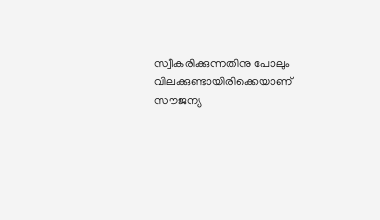സ്വീകരിക്കുന്നതിനു പോലും വിലക്കുണ്ടായിരിക്കെയാണ്‌ സൗജന്യ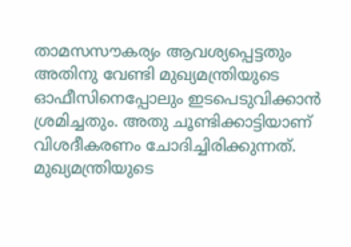താമസസൗകര്യം ആവശ്യപ്പെട്ടതും അതിനു വേണ്ടി മുഖ്യമന്ത്രിയുടെ ഓഫീസിനെപ്പോലും ഇടപെടുവിക്കാന്‍ ശ്രമിച്ചതും. അതു ചൂണ്ടിക്കാട്ടിയാണ്‌ വിശദീകരണം ചോദിച്ചിരിക്കുന്നത്‌.
മുഖ്യമന്ത്രിയുടെ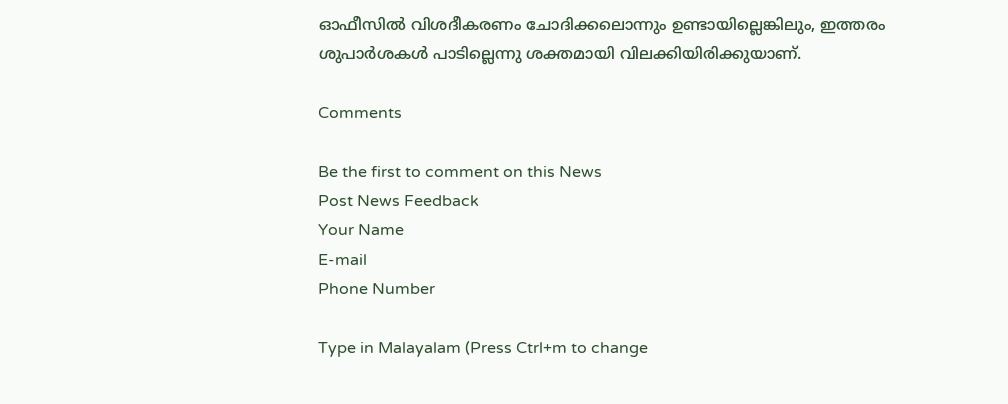ഓഫീസില്‍ വിശദീകരണം ചോദിക്കലൊന്നും ഉണ്ടായില്ലെങ്കിലും, ഇത്തരം ശുപാര്‍ശകള്‍ പാടില്ലെന്നു ശക്തമായി വിലക്കിയിരിക്കുയാണ്‌.

Comments

Be the first to comment on this News
Post News Feedback
Your Name
E-mail
Phone Number

Type in Malayalam (Press Ctrl+m to change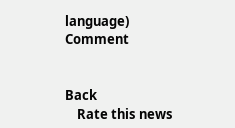language)
Comment


Back
    Rate this news